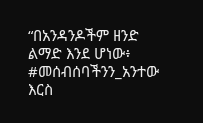“በአንዳንዶችም ዘንድ ልማድ እንደ ሆነው፥ #መሰብሰባችንን_አንተው እርስ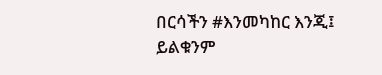በርሳችን #እንመካከር እንጂ፤ ይልቁንም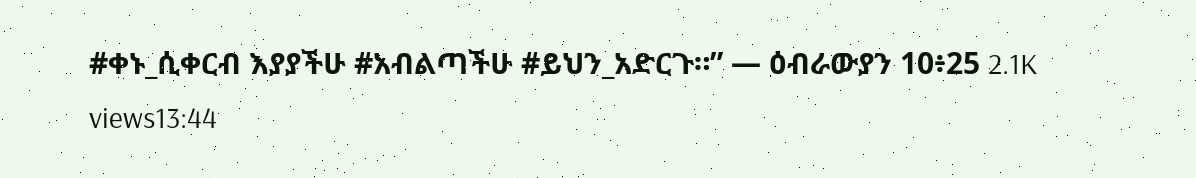#ቀኑ_ሲቀርብ እያያችሁ #አብልጣችሁ #ይህን_አድርጉ።” — ዕብራውያን 10፥25 2.1K views13:44